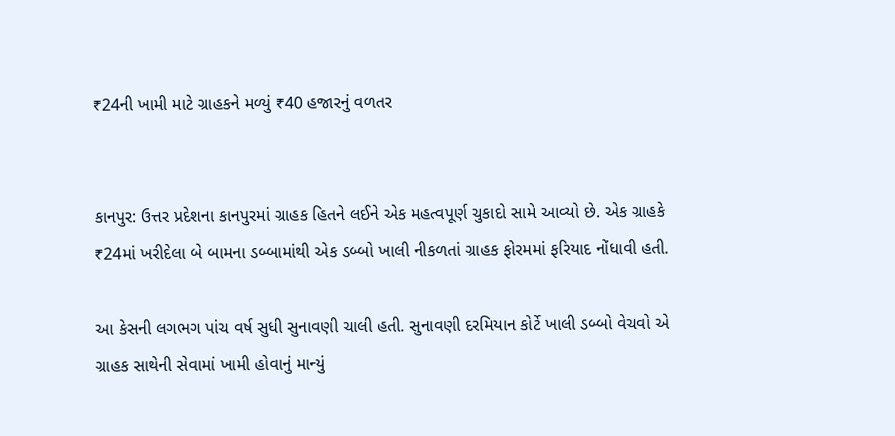₹24ની ખામી માટે ગ્રાહકને મળ્યું ₹40 હજારનું વળતર


કાનપુર: ઉત્તર પ્રદેશના કાનપુરમાં ગ્રાહક હિતને લઈને એક મહત્વપૂર્ણ ચુકાદો સામે આવ્યો છે. એક ગ્રાહકે ₹24માં ખરીદેલા બે બામના ડબ્બામાંથી એક ડબ્બો ખાલી નીકળતાં ગ્રાહક ફોરમમાં ફરિયાદ નોંધાવી હતી.

આ કેસની લગભગ પાંચ વર્ષ સુધી સુનાવણી ચાલી હતી. સુનાવણી દરમિયાન કોર્ટે ખાલી ડબ્બો વેચવો એ ગ્રાહક સાથેની સેવામાં ખામી હોવાનું માન્યું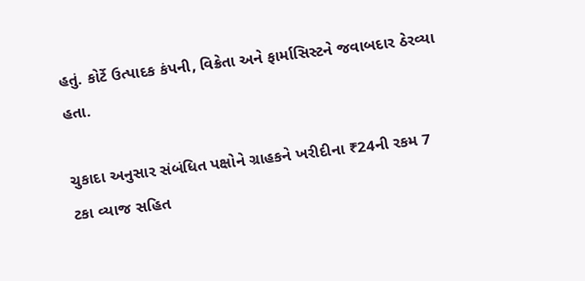હતું. કોર્ટે ઉત્પાદક કંપની, વિક્રેતા અને ફાર્માસિસ્ટને જવાબદાર ઠેરવ્યા હતા.

ચુકાદા અનુસાર સંબંધિત પક્ષોને ગ્રાહકને ખરીદીના ₹24ની રકમ 7 ટકા વ્યાજ સહિત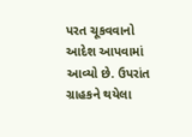પરત ચૂકવવાનો આદેશ આપવામાં આવ્યો છે. ઉપરાંત ગ્રાહકને થયેલા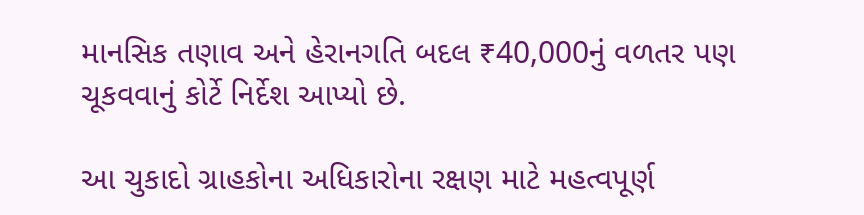માનસિક તણાવ અને હેરાનગતિ બદલ ₹40,000નું વળતર પણ ચૂકવવાનું કોર્ટે નિર્દેશ આપ્યો છે.

આ ચુકાદો ગ્રાહકોના અધિકારોના રક્ષણ માટે મહત્વપૂર્ણ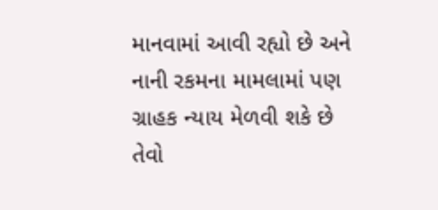માનવામાં આવી રહ્યો છે અને નાની રકમના મામલામાં પણ ગ્રાહક ન્યાય મેળવી શકે છે તેવો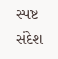સ્પષ્ટ સંદેશ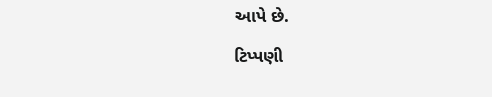આપે છે.

ટિપ્પણી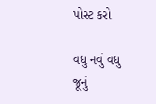પોસ્ટ કરો

વધુ નવું વધુ જૂનું